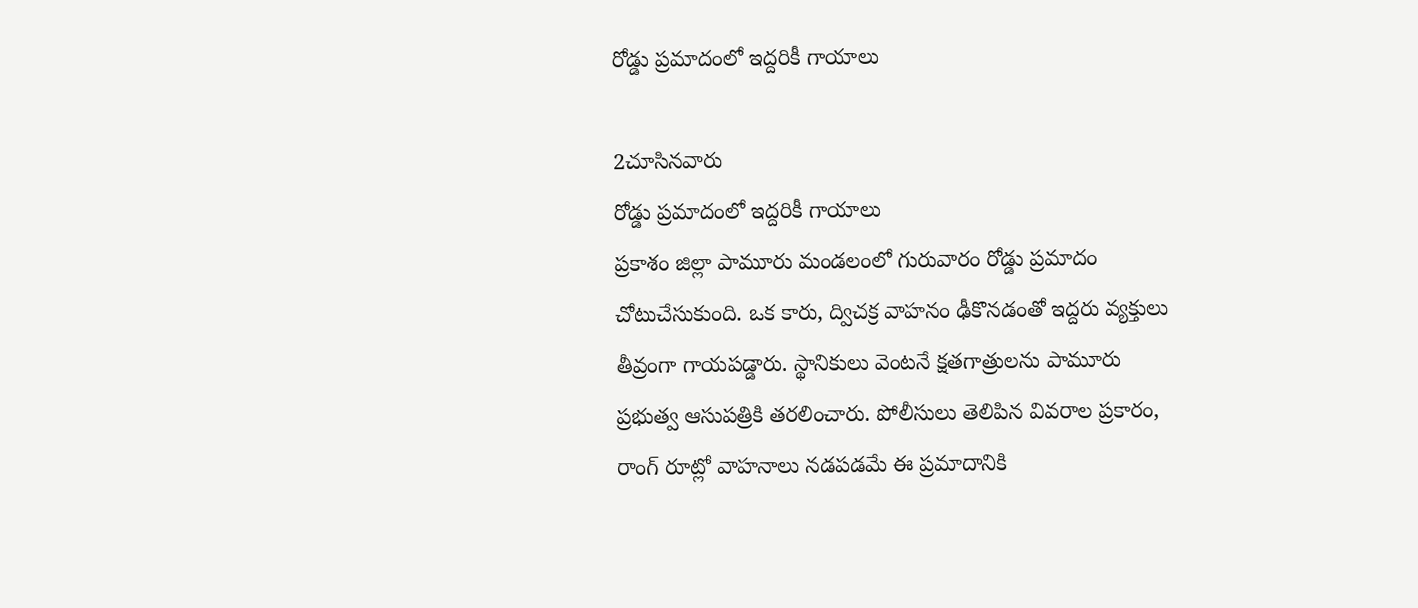రోడ్డు ప్రమాదంలో ఇద్దరికీ గాయాలు

2చూసినవారు
రోడ్డు ప్రమాదంలో ఇద్దరికీ గాయాలు
ప్రకాశం జిల్లా పామూరు మండలంలో గురువారం రోడ్డు ప్రమాదం చోటుచేసుకుంది. ఒక కారు, ద్విచక్ర వాహనం ఢీకొనడంతో ఇద్దరు వ్యక్తులు తీవ్రంగా గాయపడ్డారు. స్థానికులు వెంటనే క్షతగాత్రులను పామూరు ప్రభుత్వ ఆసుపత్రికి తరలించారు. పోలీసులు తెలిపిన వివరాల ప్రకారం, రాంగ్ రూట్లో వాహనాలు నడపడమే ఈ ప్రమాదానికి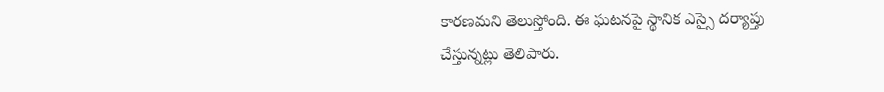కారణమని తెలుస్తోంది. ఈ ఘటనపై స్థానిక ఎస్సై దర్యాప్తు చేస్తున్నట్లు తెలిపారు.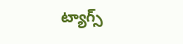ట్యాగ్స్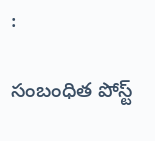:

సంబంధిత పోస్ట్